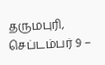தருமபுரி, செப்டம்பர் 9 –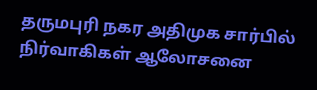தருமபுரி நகர அதிமுக சார்பில் நிர்வாகிகள் ஆலோசனை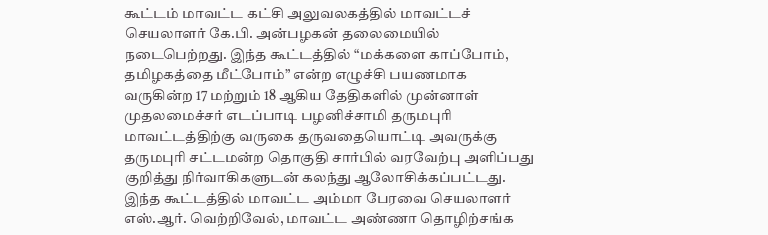கூட்டம் மாவட்ட கட்சி அலுவலகத்தில் மாவட்டச் செயலாளர் கே.பி. அன்பழகன் தலைமையில் நடைபெற்றது. இந்த கூட்டத்தில் “மக்களை காப்போம், தமிழகத்தை மீட்போம்” என்ற எழுச்சி பயணமாக வருகின்ற 17 மற்றும் 18 ஆகிய தேதிகளில் முன்னாள் முதலமைச்சர் எடப்பாடி பழனிச்சாமி தருமபுரி மாவட்டத்திற்கு வருகை தருவதையொட்டி அவருக்கு தருமபுரி சட்டமன்ற தொகுதி சார்பில் வரவேற்பு அளிப்பது குறித்து நிர்வாகிகளுடன் கலந்து ஆலோசிக்கப்பட்டது.
இந்த கூட்டத்தில் மாவட்ட அம்மா பேரவை செயலாளர் எஸ்.ஆர். வெற்றிவேல், மாவட்ட அண்ணா தொழிற்சங்க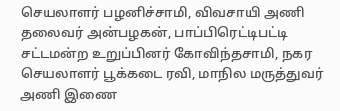செயலாளர் பழனிச்சாமி, விவசாயி அணி தலைவர் அன்பழகன், பாப்பிரெட்டிபட்டி சட்டமன்ற உறுப்பினர் கோவிந்தசாமி, நகர செயலாளர் பூக்கடை ரவி, மாநில மருத்துவர் அணி இணை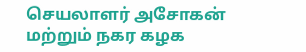செயலாளர் அசோகன் மற்றும் நகர கழக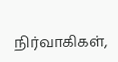நிர்வாகிகள்,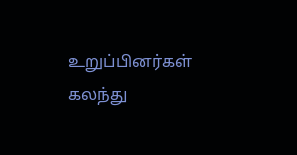உறுப்பினர்கள் கலந்து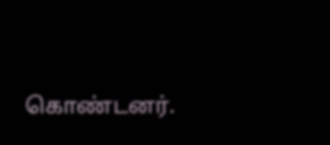கொண்டனர்.